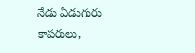నేడు ఏడుగురు కాపరులు,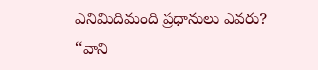ఎనిమిదిమంది ప్రధానులు ఎవరు?
“వాని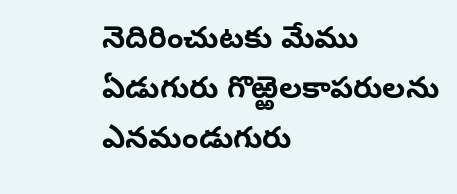నెదిరించుటకు మేము ఏడుగురు గొఱ్ఱెలకాపరులను ఎనమండుగురు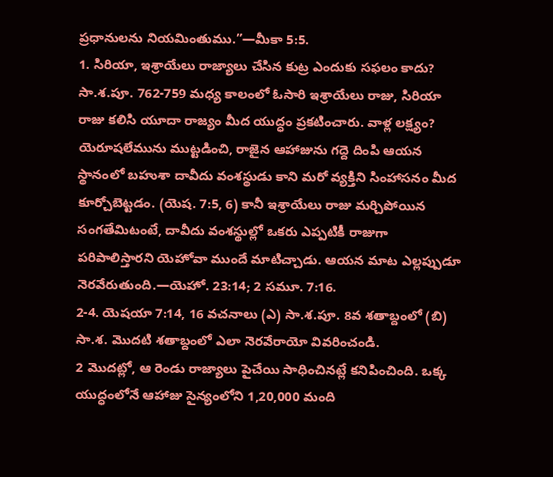ప్రధానులను నియమింతుము.”—మీకా 5:5.
1. సిరియా, ఇశ్రాయేలు రాజ్యాలు చేసిన కుట్ర ఎందుకు సఫలం కాదు?
సా.శ.పూ. 762-759 మధ్య కాలంలో ఓసారి ఇశ్రాయేలు రాజు, సిరియా రాజు కలిసి యూదా రాజ్యం మీద యుద్ధం ప్రకటించారు. వాళ్ల లక్ష్యం? యెరూషలేమును ముట్టడించి, రాజైన ఆహాజును గద్దె దింపి ఆయన స్థానంలో బహుశా దావీదు వంశస్థుడు కాని మరో వ్యక్తిని సింహాసనం మీద కూర్చోబెట్టడం. (యెష. 7:5, 6) కానీ ఇశ్రాయేలు రాజు మర్చిపోయిన సంగతేమిటంటే, దావీదు వంశస్థుల్లో ఒకరు ఎప్పటికీ రాజుగా పరిపాలిస్తారని యెహోవా ముందే మాటిచ్చాడు. ఆయన మాట ఎల్లప్పుడూ నెరవేరుతుంది.—యెహో. 23:14; 2 సమూ. 7:16.
2-4. యెషయా 7:14, 16 వచనాలు (ఎ) సా.శ.పూ. 8వ శతాబ్దంలో (బి) సా.శ. మొదటి శతాబ్దంలో ఎలా నెరవేరాయో వివరించండి.
2 మొదట్లో, ఆ రెండు రాజ్యాలు పైచేయి సాధించినట్లే కనిపించింది. ఒక్క యుద్ధంలోనే ఆహాజు సైన్యంలోని 1,20,000 మంది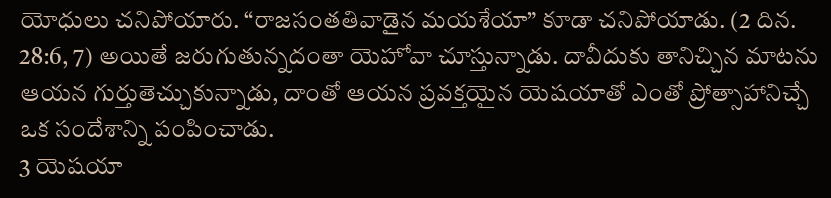యోధులు చనిపోయారు. “రాజసంతతివాడైన మయశేయా” కూడా చనిపోయాడు. (2 దిన. 28:6, 7) అయితే జరుగుతున్నదంతా యెహోవా చూస్తున్నాడు. దావీదుకు తానిచ్చిన మాటను ఆయన గుర్తుతెచ్చుకున్నాడు, దాంతో ఆయన ప్రవక్తయైన యెషయాతో ఎంతో ప్రోత్సాహానిచ్చే ఒక సందేశాన్ని పంపించాడు.
3 యెషయా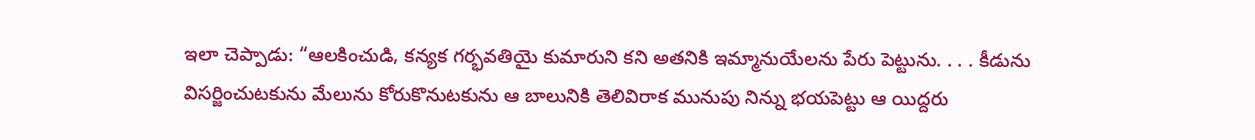ఇలా చెప్పాడు: “ఆలకించుడి, కన్యక గర్భవతియై కుమారుని కని అతనికి ఇమ్మానుయేలను పేరు పెట్టును. . . . కీడును విసర్జించుటకును మేలును కోరుకొనుటకును ఆ బాలునికి తెలివిరాక మునుపు నిన్ను భయపెట్టు ఆ యిద్దరు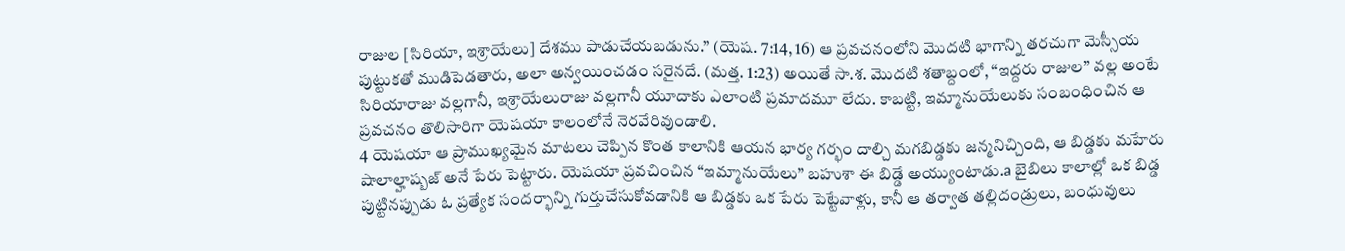రాజుల [సిరియా, ఇశ్రాయేలు] దేశము పాడుచేయబడును.” (యెష. 7:14, 16) ఆ ప్రవచనంలోని మొదటి భాగాన్ని తరచుగా మెస్సీయ పుట్టుకతో ముడిపెడతారు, అలా అన్వయించడం సరైనదే. (మత్త. 1:23) అయితే సా.శ. మొదటి శతాబ్దంలో, “ఇద్దరు రాజుల” వల్ల అంటే సిరియారాజు వల్లగానీ, ఇశ్రాయేలురాజు వల్లగానీ యూదాకు ఎలాంటి ప్రమాదమూ లేదు. కాబట్టి, ఇమ్మానుయేలుకు సంబంధించిన ఆ ప్రవచనం తొలిసారిగా యెషయా కాలంలోనే నెరవేరివుండాలి.
4 యెషయా ఆ ప్రాముఖ్యమైన మాటలు చెప్పిన కొంత కాలానికి ఆయన భార్య గర్భం దాల్చి మగబిడ్డకు జన్మనిచ్చింది, ఆ బిడ్డకు మహేరు షాలాల్హాష్బజ్ అనే పేరు పెట్టారు. యెషయా ప్రవచించిన “ఇమ్మానుయేలు” బహుశా ఈ బిడ్డే అయ్యుంటాడు.a బైబిలు కాలాల్లో ఒక బిడ్డ పుట్టినప్పుడు ఓ ప్రత్యేక సందర్భాన్ని గుర్తుచేసుకోవడానికి ఆ బిడ్డకు ఒక పేరు పెట్టేవాళ్లు, కానీ ఆ తర్వాత తల్లిదండ్రులు, బంధువులు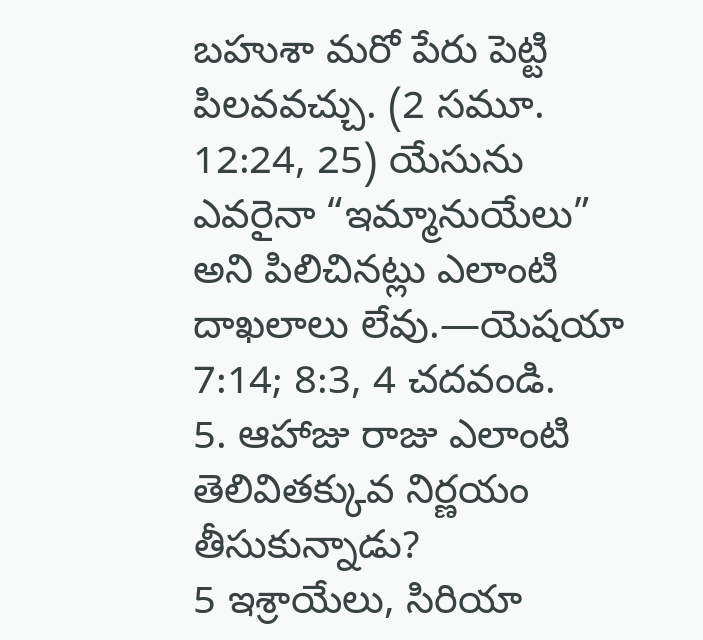బహుశా మరో పేరు పెట్టి పిలవవచ్చు. (2 సమూ. 12:24, 25) యేసును ఎవరైనా “ఇమ్మానుయేలు” అని పిలిచినట్లు ఎలాంటి దాఖలాలు లేవు.—యెషయా 7:14; 8:3, 4 చదవండి.
5. ఆహాజు రాజు ఎలాంటి తెలివితక్కువ నిర్ణయం తీసుకున్నాడు?
5 ఇశ్రాయేలు, సిరియా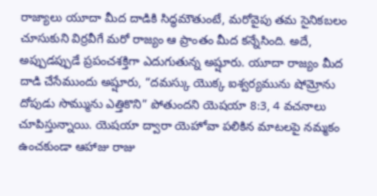రాజ్యాలు యూదా మీద దాడికి సిద్ధమౌతుంటే, మరోవైపు తమ సైనికబలం చూసుకుని విర్రవీగే మరో రాజ్యం ఆ ప్రాంతం మీద కన్నేసింది. అదే, అప్పుడప్పుడే ప్రపంచశక్తిగా ఎదుగుతున్న అష్షూరు. యూదా రాజ్యం మీద దాడి చేసేముందు అష్షూరు, “దమస్కు యొక్క ఐశ్వర్యమును షోమ్రోను దోపుడు సొమ్మును ఎత్తికొని” పోతుందని యెషయా 8:3, 4 వచనాలు చూపిస్తున్నాయి. యెషయా ద్వారా యెహోవా పలికిన మాటలపై నమ్మకం ఉంచకుండా ఆహాజు రాజు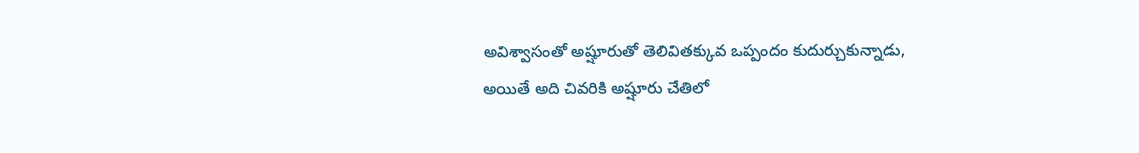అవిశ్వాసంతో అష్షూరుతో తెలివితక్కువ ఒప్పందం కుదుర్చుకున్నాడు, అయితే అది చివరికి అష్షూరు చేతిలో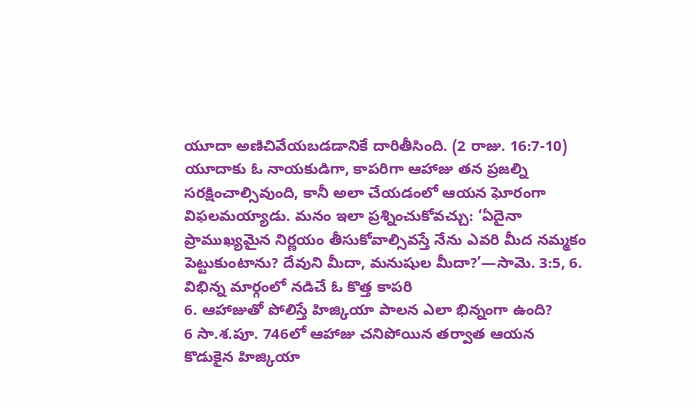యూదా అణిచివేయబడడానికే దారితీసింది. (2 రాజు. 16:7-10) యూదాకు ఓ నాయకుడిగా, కాపరిగా ఆహాజు తన ప్రజల్ని సరక్షించాల్సివుంది, కానీ అలా చేయడంలో ఆయన ఘోరంగా విఫలమయ్యాడు. మనం ఇలా ప్రశ్నించుకోవచ్చు: ‘ఏదైనా ప్రాముఖ్యమైన నిర్ణయం తీసుకోవాల్సివస్తే నేను ఎవరి మీద నమ్మకం పెట్టుకుంటాను? దేవుని మీదా, మనుషుల మీదా?’—సామె. 3:5, 6.
విభిన్న మార్గంలో నడిచే ఓ కొత్త కాపరి
6. ఆహాజుతో పోలిస్తే హిజ్కియా పాలన ఎలా భిన్నంగా ఉంది?
6 సా.శ.పూ. 746లో ఆహాజు చనిపోయిన తర్వాత ఆయన కొడుకైన హిజ్కియా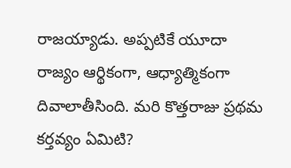రాజయ్యాడు. అప్పటికే యూదా రాజ్యం ఆర్థికంగా, ఆధ్యాత్మికంగా దివాలాతీసింది. మరి కొత్తరాజు ప్రథమ కర్తవ్యం ఏమిటి?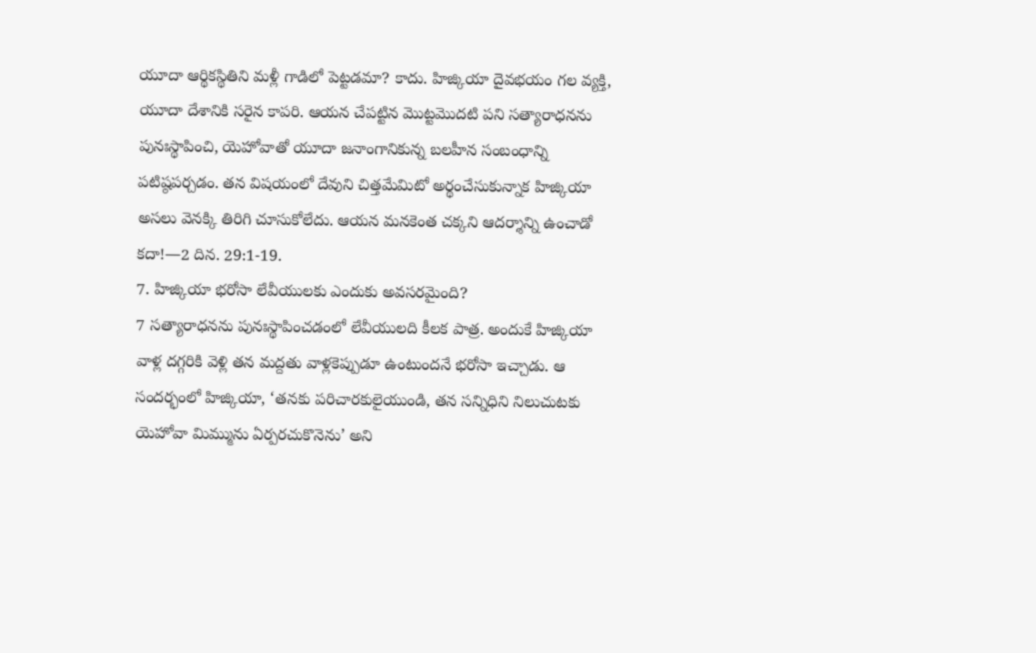యూదా ఆర్థికస్థితిని మళ్లీ గాడిలో పెట్టడమా? కాదు. హిజ్కియా దైవభయం గల వ్యక్తి, యూదా దేశానికి సరైన కాపరి. ఆయన చేపట్టిన మొట్టమొదటి పని సత్యారాధనను పునఃస్థాపించి, యెహోవాతో యూదా జనాంగానికున్న బలహీన సంబంధాన్ని పటిష్ఠపర్చడం. తన విషయంలో దేవుని చిత్తమేమిటో అర్థంచేసుకున్నాక హిజ్కియా అసలు వెనక్కి తిరిగి చూసుకోలేదు. ఆయన మనకెంత చక్కని ఆదర్శాన్ని ఉంచాడో కదా!—2 దిన. 29:1-19.
7. హిజ్కియా భరోసా లేవీయులకు ఎందుకు అవసరమైంది?
7 సత్యారాధనను పునఃస్థాపించడంలో లేవీయులది కీలక పాత్ర. అందుకే హిజ్కియా వాళ్ల దగ్గరికి వెళ్లి తన మద్దతు వాళ్లకెప్పుడూ ఉంటుందనే భరోసా ఇచ్చాడు. ఆ సందర్భంలో హిజ్కియా, ‘తనకు పరిచారకులైయుండి, తన సన్నిధిని నిలుచుటకు యెహోవా మిమ్మును ఏర్పరచుకొనెను’ అని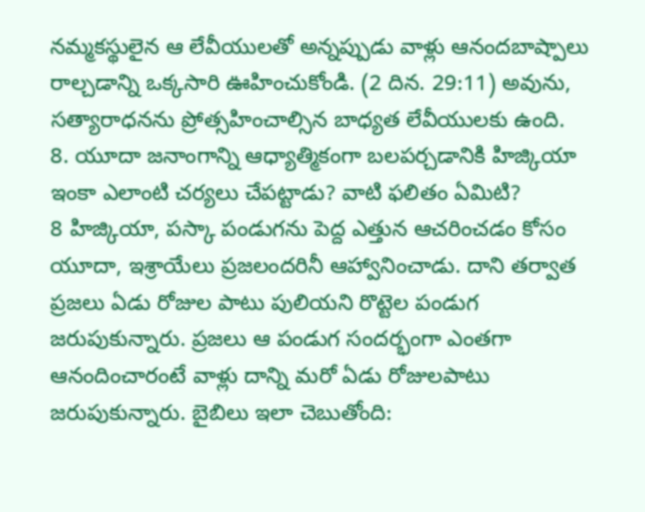నమ్మకస్థులైన ఆ లేవీయులతో అన్నప్పుడు వాళ్లు ఆనందబాష్పాలు రాల్చడాన్ని ఒక్కసారి ఊహించుకోండి. (2 దిన. 29:11) అవును, సత్యారాధనను ప్రోత్సహించాల్సిన బాధ్యత లేవీయులకు ఉంది.
8. యూదా జనాంగాన్ని ఆధ్యాత్మికంగా బలపర్చడానికి హిజ్కియా ఇంకా ఎలాంటి చర్యలు చేపట్టాడు? వాటి ఫలితం ఏమిటి?
8 హిజ్కియా, పస్కా పండుగను పెద్ద ఎత్తున ఆచరించడం కోసం యూదా, ఇశ్రాయేలు ప్రజలందరినీ ఆహ్వానించాడు. దాని తర్వాత ప్రజలు ఏడు రోజుల పాటు పులియని రొట్టెల పండుగ జరుపుకున్నారు. ప్రజలు ఆ పండుగ సందర్భంగా ఎంతగా ఆనందించారంటే వాళ్లు దాన్ని మరో ఏడు రోజులపాటు జరుపుకున్నారు. బైబిలు ఇలా చెబుతోంది: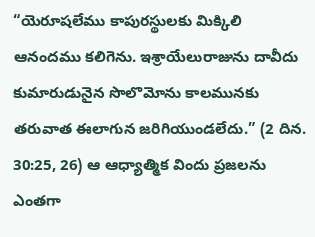“యెరూషలేము కాపురస్థులకు మిక్కిలి ఆనందము కలిగెను. ఇశ్రాయేలురాజును దావీదు కుమారుడునైన సొలొమోను కాలమునకు తరువాత ఈలాగున జరిగియుండలేదు.” (2 దిన. 30:25, 26) ఆ ఆధ్యాత్మిక విందు ప్రజలను ఎంతగా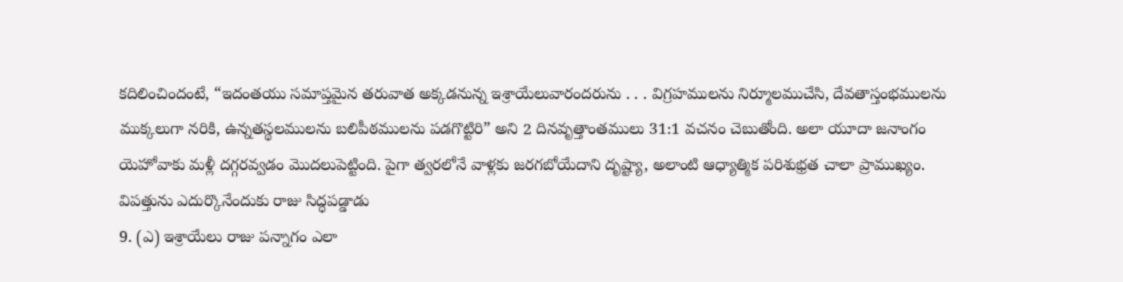కదిలించిందంటే, “ఇదంతయు సమాప్తమైన తరువాత అక్కడనున్న ఇశ్రాయేలువారందరును . . . విగ్రహములను నిర్మూలముచేసి, దేవతాస్తంభములను ముక్కలుగా నరికి, ఉన్నతస్థలములను బలిపీఠములను పడగొట్టిరి” అని 2 దినవృత్తాంతములు 31:1 వచనం చెబుతోంది. అలా యూదా జనాంగం యెహోవాకు మళ్లీ దగ్గరవ్వడం మొదలుపెట్టింది. పైగా త్వరలోనే వాళ్లకు జరగబోయేదాని దృష్ట్యా, అలాంటి ఆధ్యాత్మిక పరిశుభ్రత చాలా ప్రాముఖ్యం.
విపత్తును ఎదుర్కొనేందుకు రాజు సిద్ధపడ్డాడు
9. (ఎ) ఇశ్రాయేలు రాజు పన్నాగం ఎలా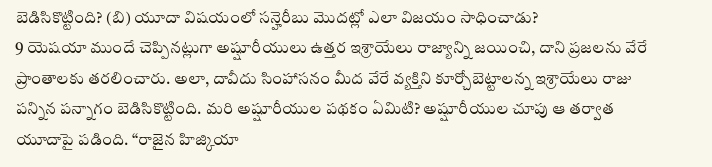బెడిసికొట్టింది? (బి) యూదా విషయంలో సన్హెరీబు మొదట్లో ఎలా విజయం సాధించాడు?
9 యెషయా ముందే చెప్పినట్లుగా అష్షూరీయులు ఉత్తర ఇశ్రాయేలు రాజ్యాన్ని జయించి, దాని ప్రజలను వేరే ప్రాంతాలకు తరలించారు. అలా, దావీదు సింహాసనం మీద వేరే వ్యక్తిని కూర్చోబెట్టాలన్న ఇశ్రాయేలు రాజు పన్నిన పన్నాగం బెడిసికొట్టింది. మరి అష్షూరీయుల పథకం ఏమిటి? అష్షూరీయుల చూపు ఆ తర్వాత యూదాపై పడింది. “రాజైన హిజ్కియా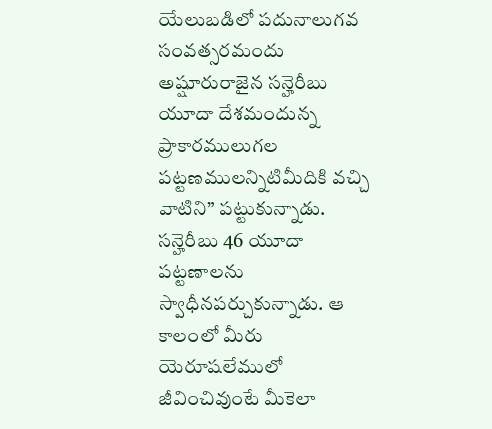యేలుబడిలో పదునాలుగవ సంవత్సరమందు అష్షూరురాజైన సన్హెరీబు యూదా దేశమందున్న ప్రాకారములుగల పట్టణములన్నిటిమీదికి వచ్చి వాటిని” పట్టుకున్నాడు. సన్హెరీబు 46 యూదా పట్టణాలను స్వాధీనపర్చుకున్నాడు. ఆ కాలంలో మీరు యెరూషలేములో జీవించివుంటే మీకెలా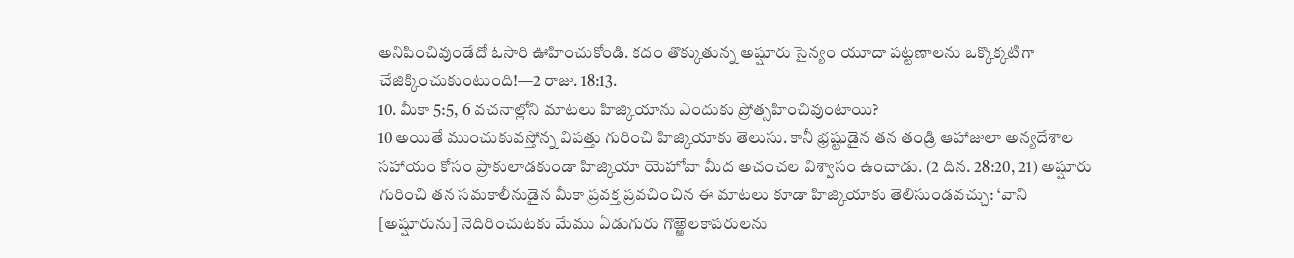అనిపించివుండేదో ఓసారి ఊహించుకోండి. కదం తొక్కుతున్న అష్షూరు సైన్యం యూదా పట్టణాలను ఒక్కొక్కటిగా చేజిక్కించుకుంటుంది!—2 రాజు. 18:13.
10. మీకా 5:5, 6 వచనాల్లోని మాటలు హిజ్కియాను ఎందుకు ప్రోత్సహించివుంటాయి?
10 అయితే ముంచుకువస్తోన్న విపత్తు గురించి హిజ్కియాకు తెలుసు. కానీ భ్రష్టుడైన తన తండ్రి ఆహాజులా అన్యదేశాల సహాయం కోసం ప్రాకులాడకుండా హిజ్కియా యెహోవా మీద అచంచల విశ్వాసం ఉంచాడు. (2 దిన. 28:20, 21) అష్షూరు గురించి తన సమకాలీనుడైన మీకా ప్రవక్త ప్రవచించిన ఈ మాటలు కూడా హిజ్కియాకు తెలిసుండవచ్చు: ‘వాని [అష్షూరును] నెదిరించుటకు మేము ఏడుగురు గొఱ్ఱెలకాపరులను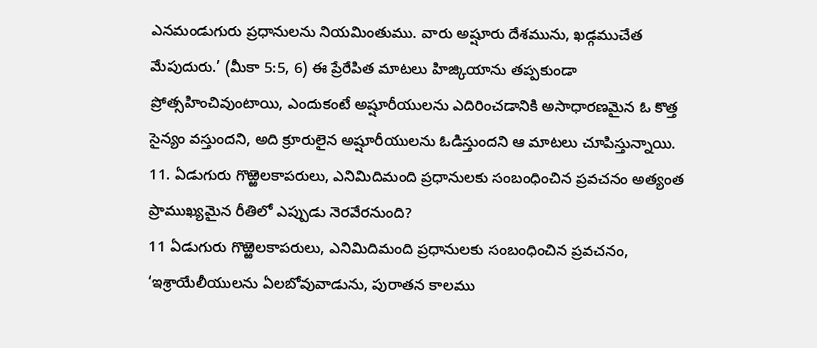ఎనమండుగురు ప్రధానులను నియమింతుము. వారు అష్షూరు దేశమును, ఖడ్గముచేత మేపుదురు.’ (మీకా 5:5, 6) ఈ ప్రేరేపిత మాటలు హిజ్కియాను తప్పకుండా ప్రోత్సహించివుంటాయి, ఎందుకంటే అష్షూరీయులను ఎదిరించడానికి అసాధారణమైన ఓ కొత్త సైన్యం వస్తుందని, అది క్రూరులైన అష్షూరీయులను ఓడిస్తుందని ఆ మాటలు చూపిస్తున్నాయి.
11. ఏడుగురు గొఱ్ఱెలకాపరులు, ఎనిమిదిమంది ప్రధానులకు సంబంధించిన ప్రవచనం అత్యంత ప్రాముఖ్యమైన రీతిలో ఎప్పుడు నెరవేరనుంది?
11 ఏడుగురు గొఱ్ఱెలకాపరులు, ఎనిమిదిమంది ప్రధానులకు సంబంధించిన ప్రవచనం, ‘ఇశ్రాయేలీయులను ఏలబోవువాడును, పురాతన కాలము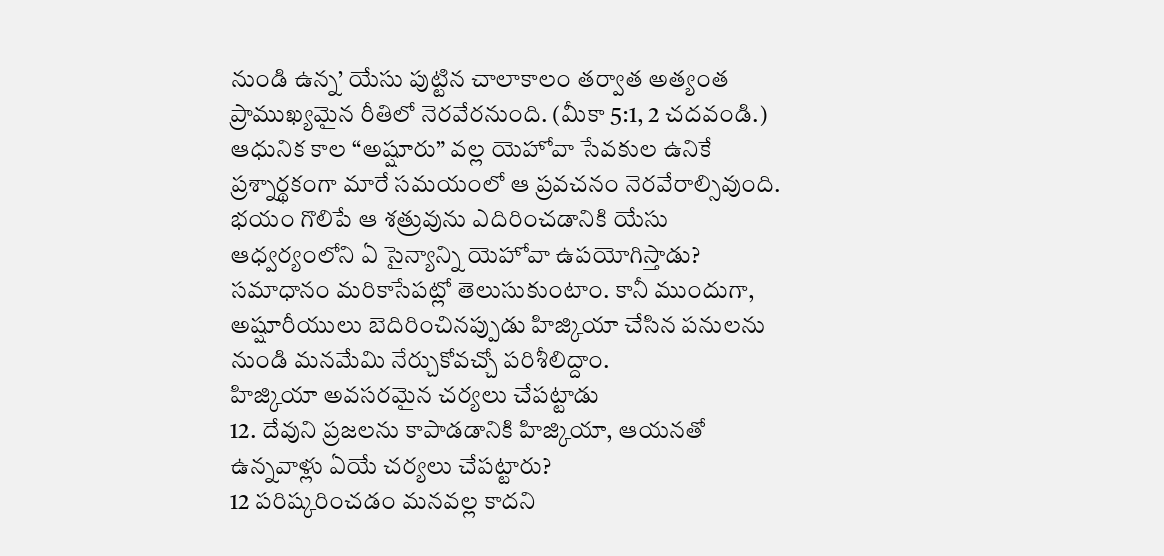నుండి ఉన్న’ యేసు పుట్టిన చాలాకాలం తర్వాత అత్యంత ప్రాముఖ్యమైన రీతిలో నెరవేరనుంది. (మీకా 5:1, 2 చదవండి.) ఆధునిక కాల “అష్షూరు” వల్ల యెహోవా సేవకుల ఉనికే ప్రశ్నార్థకంగా మారే సమయంలో ఆ ప్రవచనం నెరవేరాల్సివుంది. భయం గొలిపే ఆ శత్రువును ఎదిరించడానికి యేసు ఆధ్వర్యంలోని ఏ సైన్యాన్ని యెహోవా ఉపయోగిస్తాడు? సమాధానం మరికాసేపట్లో తెలుసుకుంటాం. కానీ ముందుగా, అష్షూరీయులు బెదిరించినప్పుడు హిజ్కియా చేసిన పనులను నుండి మనమేమి నేర్చుకోవచ్చో పరిశీలిద్దాం.
హిజ్కియా అవసరమైన చర్యలు చేపట్టాడు
12. దేవుని ప్రజలను కాపాడడానికి హిజ్కియా, ఆయనతో ఉన్నవాళ్లు ఏయే చర్యలు చేపట్టారు?
12 పరిష్కరించడం మనవల్ల కాదని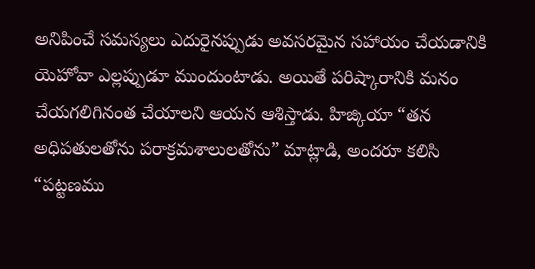అనిపించే సమస్యలు ఎదురైనప్పుడు అవసరమైన సహాయం చేయడానికి యెహోవా ఎల్లప్పుడూ ముందుంటాడు. అయితే పరిష్కారానికి మనం చేయగలిగినంత చేయాలని ఆయన ఆశిస్తాడు. హిజ్కియా “తన అధిపతులతోను పరాక్రమశాలులతోను” మాట్లాడి, అందరూ కలిసి “పట్టణము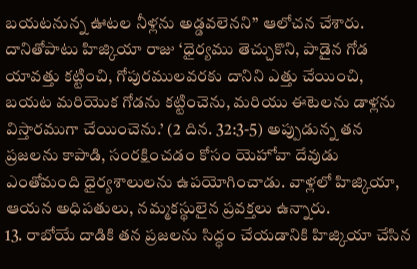బయటనున్న ఊటల నీళ్లను అడ్డవలెనని” ఆలోచన చేశారు. దానితోపాటు హిజ్కియా రాజు ‘ధైర్యము తెచ్చుకొని, పాడైన గోడ యావత్తు కట్టించి, గోపురములవరకు దానిని ఎత్తు చేయించి, బయట మరియొక గోడను కట్టించెను, మరియు ఈటెలను డాళ్లను విస్తారముగా చేయించెను.’ (2 దిన. 32:3-5) అప్పుడున్న తన ప్రజలను కాపాడి, సంరక్షించడం కోసం యెహోవా దేవుడు ఎంతోమంది ధైర్యశాలులను ఉపయోగించాడు. వాళ్లలో హిజ్కియా, ఆయన అధిపతులు, నమ్మకస్థులైన ప్రవక్తలు ఉన్నారు.
13. రాబోయే దాడికి తన ప్రజలను సిద్ధం చేయడానికి హిజ్కియా చేసిన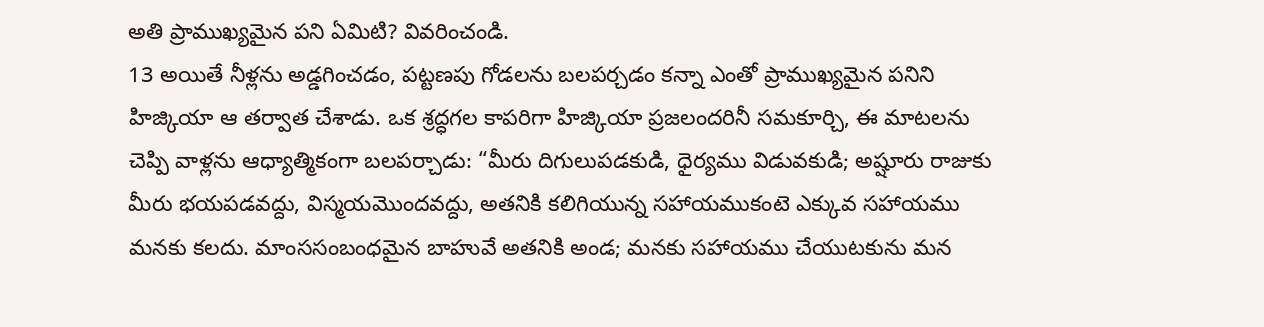అతి ప్రాముఖ్యమైన పని ఏమిటి? వివరించండి.
13 అయితే నీళ్లను అడ్డగించడం, పట్టణపు గోడలను బలపర్చడం కన్నా ఎంతో ప్రాముఖ్యమైన పనిని హిజ్కియా ఆ తర్వాత చేశాడు. ఒక శ్రద్ధగల కాపరిగా హిజ్కియా ప్రజలందరినీ సమకూర్చి, ఈ మాటలను చెప్పి వాళ్లను ఆధ్యాత్మికంగా బలపర్చాడు: “మీరు దిగులుపడకుడి, ధైర్యము విడువకుడి; అష్షూరు రాజుకు మీరు భయపడవద్దు, విస్మయమొందవద్దు, అతనికి కలిగియున్న సహాయముకంటె ఎక్కువ సహాయము మనకు కలదు. మాంససంబంధమైన బాహువే అతనికి అండ; మనకు సహాయము చేయుటకును మన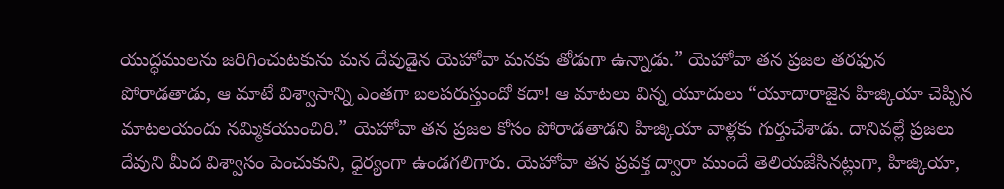యుద్ధములను జరిగించుటకును మన దేవుడైన యెహోవా మనకు తోడుగా ఉన్నాడు.” యెహోవా తన ప్రజల తరఫున పోరాడతాడు, ఆ మాటే విశ్వాసాన్ని ఎంతగా బలపరుస్తుందో కదా! ఆ మాటలు విన్న యూదులు “యూదారాజైన హిజ్కియా చెప్పిన మాటలయందు నమ్మికయుంచిరి.” యెహోవా తన ప్రజల కోసం పోరాడతాడని హిజ్కియా వాళ్లకు గుర్తుచేశాడు. దానివల్లే ప్రజలు దేవుని మీద విశ్వాసం పెంచుకుని, ధైర్యంగా ఉండగలిగారు. యెహోవా తన ప్రవక్త ద్వారా ముందే తెలియజేసినట్లుగా, హిజ్కియా,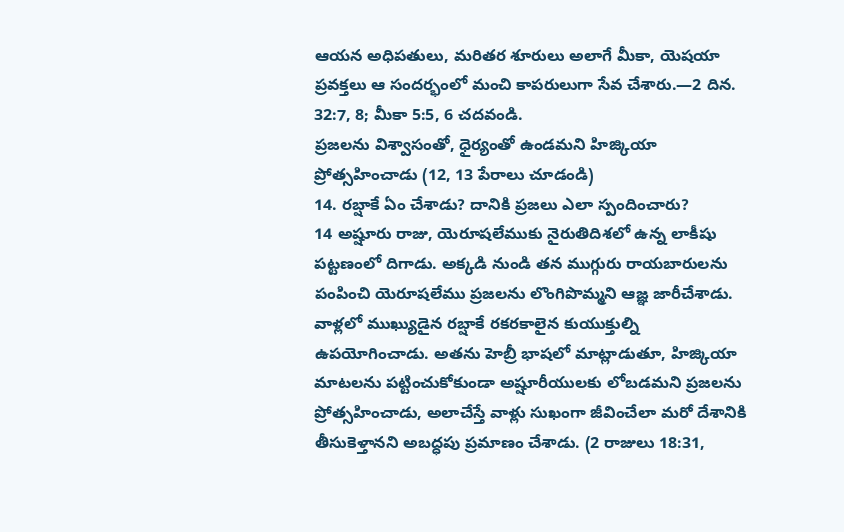ఆయన అధిపతులు, మరితర శూరులు అలాగే మీకా, యెషయా ప్రవక్తలు ఆ సందర్భంలో మంచి కాపరులుగా సేవ చేశారు.—2 దిన. 32:7, 8; మీకా 5:5, 6 చదవండి.
ప్రజలను విశ్వాసంతో, ధైర్యంతో ఉండమని హిజ్కియా ప్రోత్సహించాడు (12, 13 పేరాలు చూడండి)
14. రబ్షాకే ఏం చేశాడు? దానికి ప్రజలు ఎలా స్పందించారు?
14 అష్షూరు రాజు, యెరూషలేముకు నైరుతిదిశలో ఉన్న లాకీషు పట్టణంలో దిగాడు. అక్కడి నుండి తన ముగ్గురు రాయబారులను పంపించి యెరూషలేము ప్రజలను లొంగిపొమ్మని ఆజ్ఞ జారీచేశాడు. వాళ్లలో ముఖ్యుడైన రబ్షాకే రకరకాలైన కుయుక్తుల్ని ఉపయోగించాడు. అతను హెబ్రీ భాషలో మాట్లాడుతూ, హిజ్కియా మాటలను పట్టించుకోకుండా అష్షూరీయులకు లోబడమని ప్రజలను ప్రోత్సహించాడు, అలాచేస్తే వాళ్లు సుఖంగా జీవించేలా మరో దేశానికి తీసుకెళ్తానని అబద్ధపు ప్రమాణం చేశాడు. (2 రాజులు 18:31,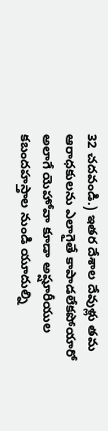32 చదవండి.) ఇతర దేశాల దేవుళ్లు తమ ఆరాధకులను ఎలాగైతే కాపాడలేకపోయారో అలాగే యెహోవా కూడా అష్షూరీయుల కబందహస్తాల నుండి యూదుల్ని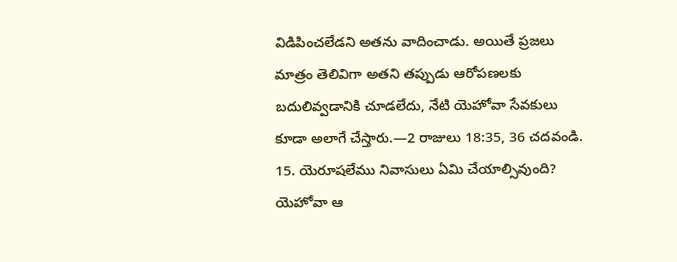విడిపించలేడని అతను వాదించాడు. అయితే ప్రజలు మాత్రం తెలివిగా అతని తప్పుడు ఆరోపణలకు బదులివ్వడానికి చూడలేదు, నేటి యెహోవా సేవకులు కూడా అలాగే చేస్తారు.—2 రాజులు 18:35, 36 చదవండి.
15. యెరూషలేము నివాసులు ఏమి చేయాల్సివుంది? యెహోవా ఆ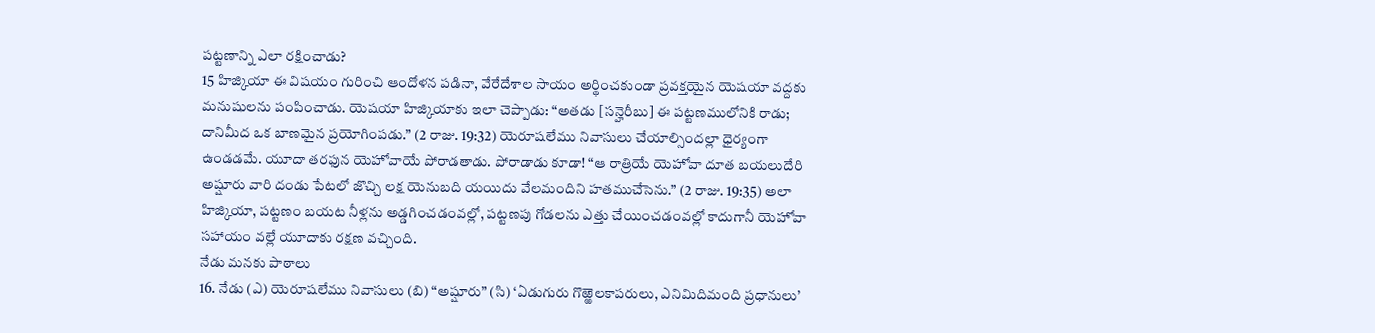పట్టణాన్ని ఎలా రక్షించాడు?
15 హిజ్కియా ఈ విషయం గురించి ఆందోళన పడినా, వేరేదేశాల సాయం అర్థించకుండా ప్రవక్తయైన యెషయా వద్దకు మనుషులను పంపించాడు. యెషయా హిజ్కియాకు ఇలా చెప్పాడు: “అతడు [సన్హెరీబు] ఈ పట్టణములోనికి రాడు; దానిమీద ఒక బాణమైన ప్రయోగింపడు.” (2 రాజు. 19:32) యెరూషలేము నివాసులు చేయాల్సిందల్లా ధైర్యంగా ఉండడమే. యూదా తరఫున యెహోవాయే పోరాడతాడు. పోరాడాడు కూడా! “ఆ రాత్రియే యెహోవా దూత బయలుదేరి అష్షూరు వారి దండు పేటలో జొచ్చి లక్ష యెనుబది యయిదు వేలమందిని హతముచేసెను.” (2 రాజు. 19:35) అలా హిజ్కియా, పట్టణం బయట నీళ్లను అడ్డగించడంవల్లో, పట్టణపు గోడలను ఎత్తు చేయించడంవల్లో కాదుగానీ యెహోవా సహాయం వల్లే యూదాకు రక్షణ వచ్చింది.
నేడు మనకు పాఠాలు
16. నేడు (ఎ) యెరూషలేము నివాసులు (బి) “అష్షూరు” (సి) ‘ఏడుగురు గొఱ్ఱెలకాపరులు, ఎనిమిదిమంది ప్రధానులు’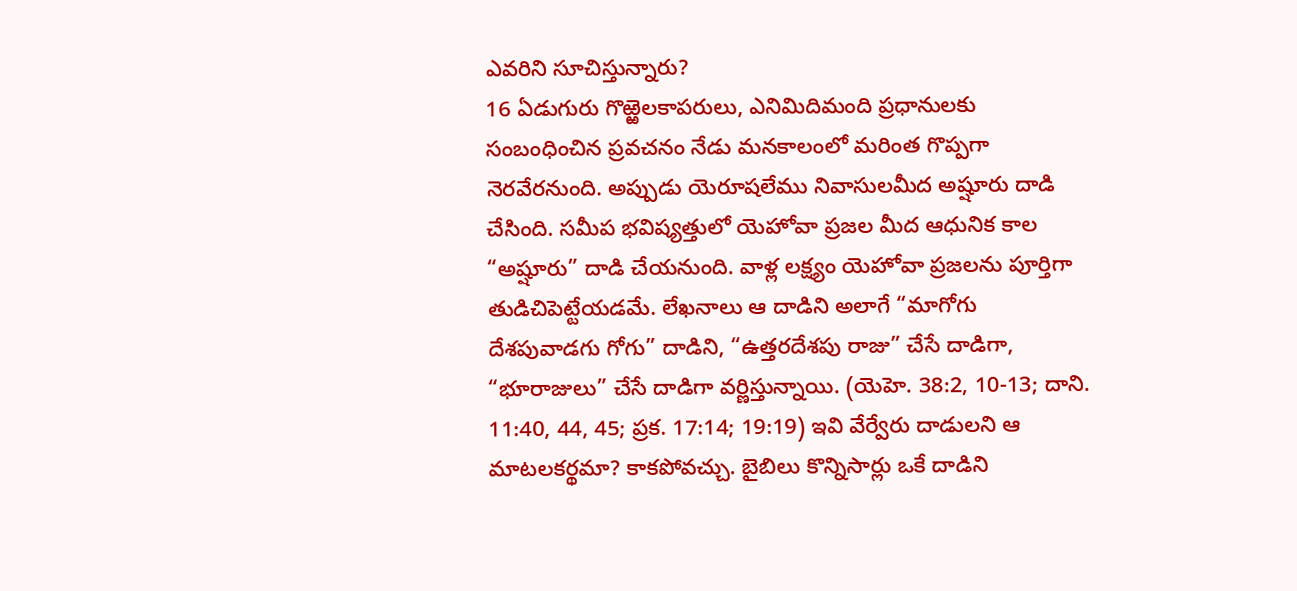ఎవరిని సూచిస్తున్నారు?
16 ఏడుగురు గొఱ్ఱెలకాపరులు, ఎనిమిదిమంది ప్రధానులకు సంబంధించిన ప్రవచనం నేడు మనకాలంలో మరింత గొప్పగా నెరవేరనుంది. అప్పుడు యెరూషలేము నివాసులమీద అష్షూరు దాడి చేసింది. సమీప భవిష్యత్తులో యెహోవా ప్రజల మీద ఆధునిక కాల “అష్షూరు” దాడి చేయనుంది. వాళ్ల లక్ష్యం యెహోవా ప్రజలను పూర్తిగా తుడిచిపెట్టేయడమే. లేఖనాలు ఆ దాడిని అలాగే “మాగోగు దేశపువాడగు గోగు” దాడిని, “ఉత్తరదేశపు రాజు” చేసే దాడిగా, “భూరాజులు” చేసే దాడిగా వర్ణిస్తున్నాయి. (యెహె. 38:2, 10-13; దాని. 11:40, 44, 45; ప్రక. 17:14; 19:19) ఇవి వేర్వేరు దాడులని ఆ మాటలకర్థమా? కాకపోవచ్చు. బైబిలు కొన్నిసార్లు ఒకే దాడిని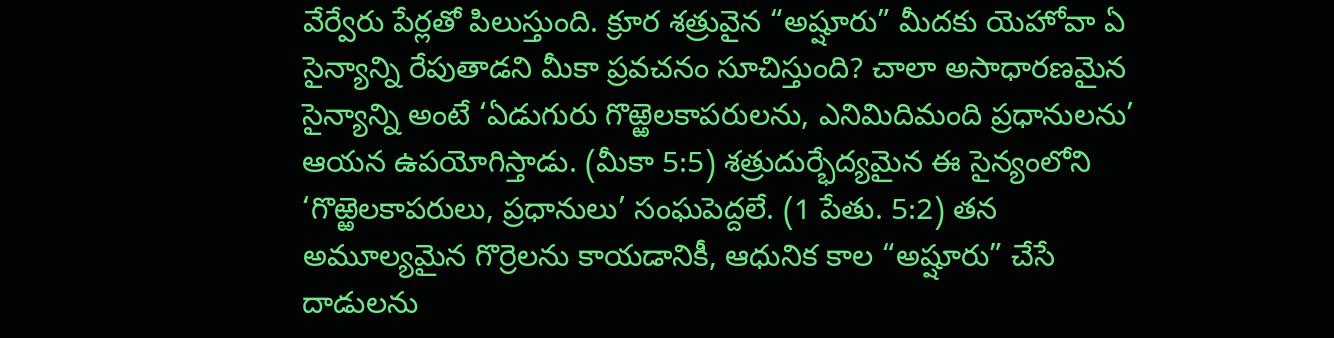వేర్వేరు పేర్లతో పిలుస్తుంది. క్రూర శత్రువైన “అష్షూరు” మీదకు యెహోవా ఏ సైన్యాన్ని రేపుతాడని మీకా ప్రవచనం సూచిస్తుంది? చాలా అసాధారణమైన సైన్యాన్ని అంటే ‘ఏడుగురు గొఱ్ఱెలకాపరులను, ఎనిమిదిమంది ప్రధానులను’ ఆయన ఉపయోగిస్తాడు. (మీకా 5:5) శత్రుదుర్భేద్యమైన ఈ సైన్యంలోని ‘గొఱ్ఱెలకాపరులు, ప్రధానులు’ సంఘపెద్దలే. (1 పేతు. 5:2) తన అమూల్యమైన గొర్రెలను కాయడానికీ, ఆధునిక కాల “అష్షూరు” చేసే దాడులను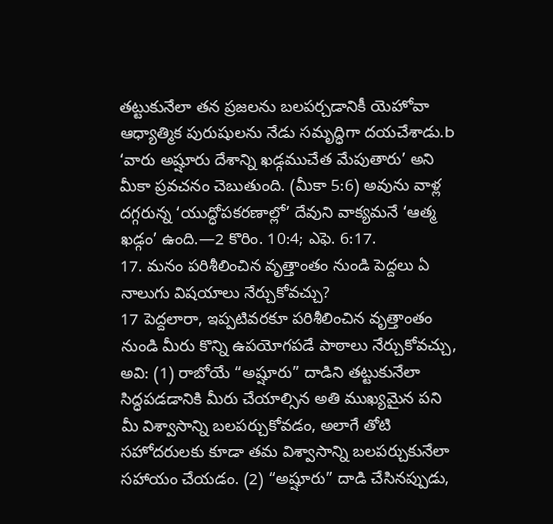తట్టుకునేలా తన ప్రజలను బలపర్చడానికీ యెహోవా ఆధ్యాత్మిక పురుషులను నేడు సమృద్ధిగా దయచేశాడు.b ‘వారు అష్షూరు దేశాన్ని ఖడ్గముచేత మేపుతారు’ అని మీకా ప్రవచనం చెబుతుంది. (మీకా 5:6) అవును వాళ్ల దగ్గరున్న ‘యుద్ధోపకరణాల్లో’ దేవుని వాక్యమనే ‘ఆత్మ ఖడ్గం’ ఉంది.—2 కొరిం. 10:4; ఎఫె. 6:17.
17. మనం పరిశీలించిన వృత్తాంతం నుండి పెద్దలు ఏ నాలుగు విషయాలు నేర్చుకోవచ్చు?
17 పెద్దలారా, ఇప్పటివరకూ పరిశీలించిన వృత్తాంతం నుండి మీరు కొన్ని ఉపయోగపడే పాఠాలు నేర్చుకోవచ్చు, అవి: (1) రాబోయే “అష్షూరు” దాడిని తట్టుకునేలా సిద్ధపడడానికి మీరు చేయాల్సిన అతి ముఖ్యమైన పని మీ విశ్వాసాన్ని బలపర్చుకోవడం, అలాగే తోటి సహోదరులకు కూడా తమ విశ్వాసాన్ని బలపర్చుకునేలా సహాయం చేయడం. (2) “అష్షూరు” దాడి చేసినప్పుడు,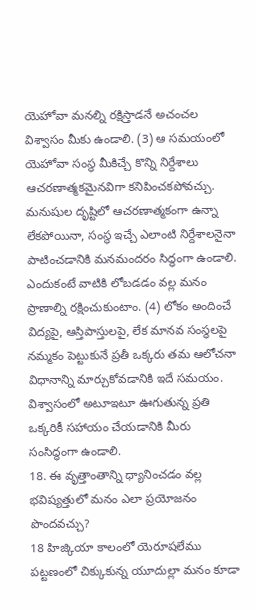యెహోవా మనల్ని రక్షిస్తాడనే అచంచల విశ్వాసం మీకు ఉండాలి. (3) ఆ సమయంలో యెహోవా సంస్థ మీకిచ్చే కొన్ని నిర్దేశాలు ఆచరణాత్మకమైనవిగా కనిపించకపోవచ్చు. మనుషుల దృష్టిలో ఆచరణాత్మకంగా ఉన్నా లేకపోయినా, సంస్థ ఇచ్చే ఎలాంటి నిర్దేశాలనైనా పాటించడానికి మనమందరం సిద్ధంగా ఉండాలి. ఎందుకంటే వాటికి లోబడడం వల్ల మనం ప్రాణాల్ని రక్షించుకుంటాం. (4) లోకం అందించే విద్యపై, ఆస్తిపాస్తులపై, లేక మానవ సంస్థలపై నమ్మకం పెట్టుకునే ప్రతీ ఒక్కరు తమ ఆలోచనా విధానాన్ని మార్చుకోవడానికి ఇదే సమయం. విశ్వాసంలో అటూఇటూ ఊగుతున్న ప్రతి ఒక్కరికీ సహాయం చేయడానికి మీరు సంసిద్ధంగా ఉండాలి.
18. ఈ వృత్తాంతాన్ని ధ్యానించడం వల్ల భవిష్యత్తులో మనం ఎలా ప్రయోజనం పొందవచ్చు?
18 హిజ్కియా కాలంలో యెరూషలేము పట్టణంలో చిక్కుకున్న యూదుల్లా మనం కూడా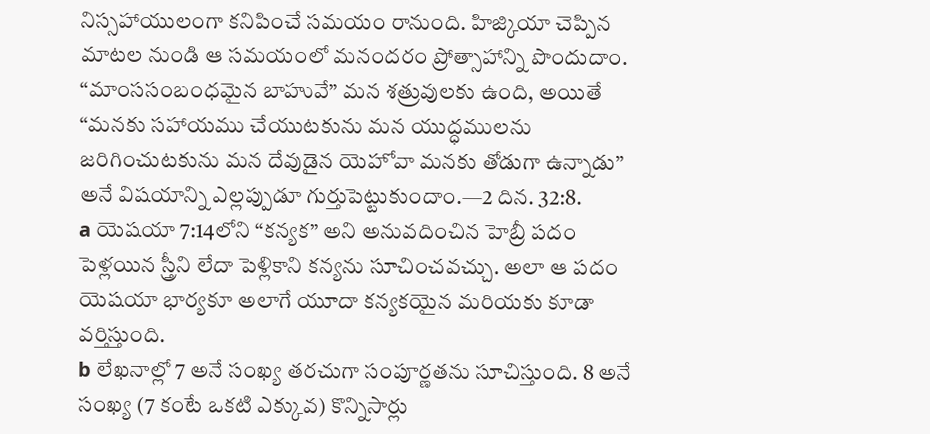నిస్సహాయులంగా కనిపించే సమయం రానుంది. హిజ్కియా చెప్పిన మాటల నుండి ఆ సమయంలో మనందరం ప్రోత్సాహాన్ని పొందుదాం. “మాంససంబంధమైన బాహువే” మన శత్రువులకు ఉంది, అయితే “మనకు సహాయము చేయుటకును మన యుద్ధములను జరిగించుటకును మన దేవుడైన యెహోవా మనకు తోడుగా ఉన్నాడు” అనే విషయాన్ని ఎల్లప్పుడూ గుర్తుపెట్టుకుందాం.—2 దిన. 32:8.
a యెషయా 7:14లోని “కన్యక” అని అనువదించిన హెబ్రీ పదం పెళ్లయిన స్త్రీని లేదా పెళ్లికాని కన్యను సూచించవచ్చు. అలా ఆ పదం యెషయా భార్యకూ అలాగే యూదా కన్యకయైన మరియకు కూడా వర్తిస్తుంది.
b లేఖనాల్లో 7 అనే సంఖ్య తరచుగా సంపూర్ణతను సూచిస్తుంది. 8 అనే సంఖ్య (7 కంటే ఒకటి ఎక్కువ) కొన్నిసార్లు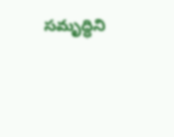సమృద్ధిని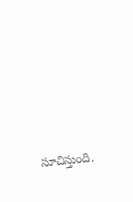సూచిస్తుంది.